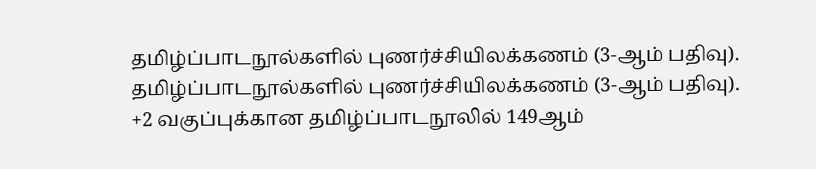தமிழ்ப்பாடநூல்களில் புணர்ச்சியிலக்கணம் (3-ஆம் பதிவு).
தமிழ்ப்பாடநூல்களில் புணர்ச்சியிலக்கணம் (3-ஆம் பதிவு).
+2 வகுப்புக்கான தமிழ்ப்பாடநூலில் 149ஆம்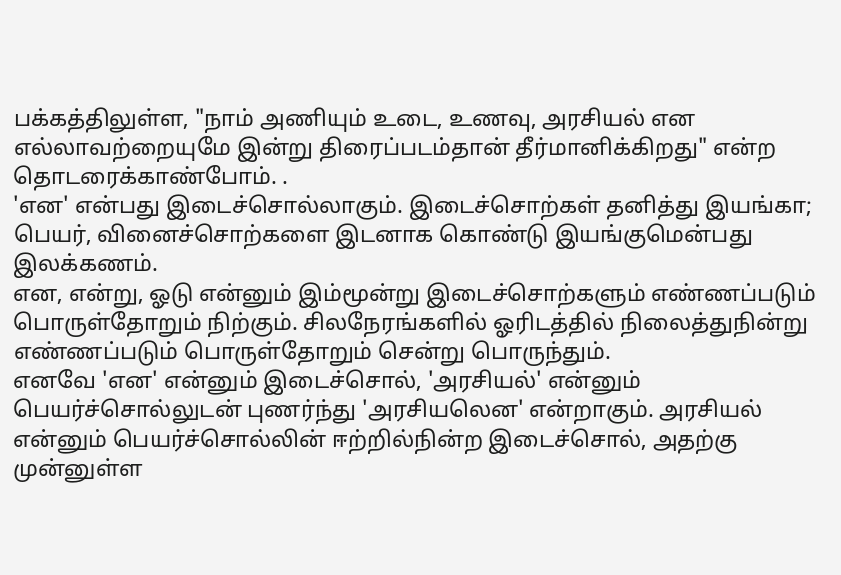பக்கத்திலுள்ள, "நாம் அணியும் உடை, உணவு, அரசியல் என எல்லாவற்றையுமே இன்று திரைப்படம்தான் தீர்மானிக்கிறது" என்ற தொடரைக்காண்போம். .
'என' என்பது இடைச்சொல்லாகும். இடைச்சொற்கள் தனித்து இயங்கா; பெயர், வினைச்சொற்களை இடனாக கொண்டு இயங்குமென்பது இலக்கணம்.
என, என்று, ஓடு என்னும் இம்மூன்று இடைச்சொற்களும் எண்ணப்படும் பொருள்தோறும் நிற்கும். சிலநேரங்களில் ஓரிடத்தில் நிலைத்துநின்று எண்ணப்படும் பொருள்தோறும் சென்று பொருந்தும்.
எனவே 'என' என்னும் இடைச்சொல், 'அரசியல்' என்னும் பெயர்ச்சொல்லுடன் புணர்ந்து 'அரசியலென' என்றாகும். அரசியல் என்னும் பெயர்ச்சொல்லின் ஈற்றில்நின்ற இடைச்சொல், அதற்கு முன்னுள்ள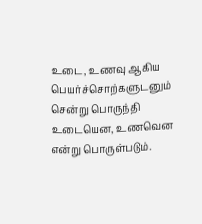உடை, உணவு ஆகிய பெயர்ச்சொற்களுடனும் சென்று பொருந்தி உடையென, உணவென என்று பொருள்படும்.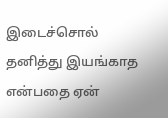இடைச்சொல் தனித்து இயங்காத என்பதை ஏன்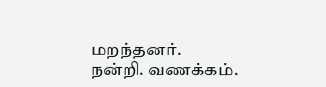மறந்தனர்.
நன்றி. வணக்கம்.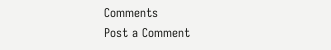Comments
Post a Comment